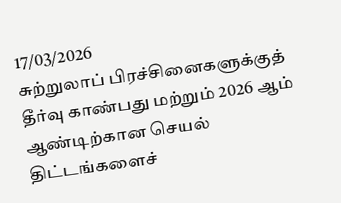17/03/2026
சுற்றுலாப் பிரச்சினைகளுக்குத் தீர்வு காண்பது மற்றும் 2026 ஆம் ஆண்டிற்கான செயல் திட்டங்களைச்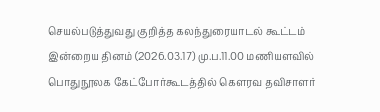செயல்படுத்துவது குறித்த கலந்துரையாடல் கூட்டம் இன்றைய தினம் (2026.03.17) மு.ப.11.00 மணியளவில் பொதுநூலக கேட்போர்கூடத்தில் கௌரவ தவிசாளர்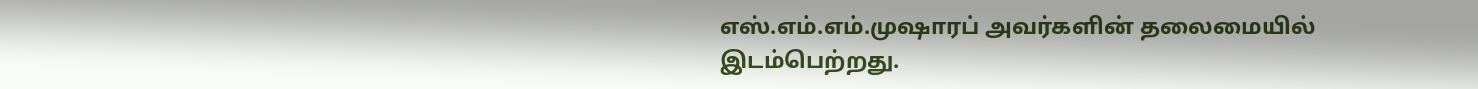எஸ்.எம்.எம்.முஷாரப் அவர்களின் தலைமையில் இடம்பெற்றது.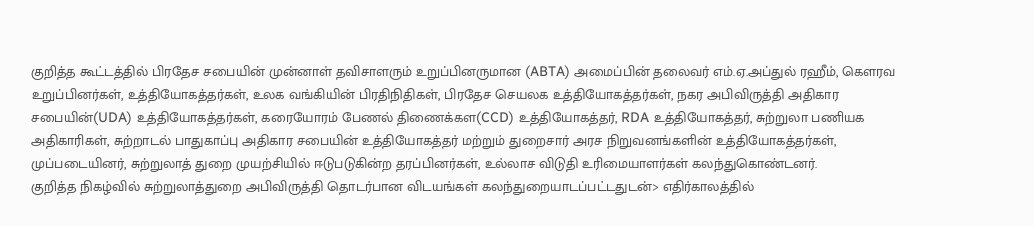குறித்த கூட்டத்தில் பிரதேச சபையின் முன்னாள் தவிசாளரும் உறுப்பினருமான (ABTA) அமைப்பின் தலைவர் எம்.ஏ.அப்துல் ரஹீம், கௌரவ உறுப்பினர்கள், உத்தியோகத்தர்கள், உலக வங்கியின் பிரதிநிதிகள், பிரதேச செயலக உத்தியோகத்தர்கள், நகர அபிவிருத்தி அதிகார சபையின்(UDA) உத்தியோகத்தர்கள், கரையோரம் பேணல் திணைக்கள(CCD) உத்தியோகத்தர், RDA உத்தியோகத்தர், சுற்றுலா பணியக அதிகாரிகள், சுற்றாடல் பாதுகாப்பு அதிகார சபையின் உத்தியோகத்தர் மற்றும் துறைசார் அரச நிறுவனங்களின் உத்தியோகத்தர்கள், முப்படையினர், சுற்றுலாத் துறை முயற்சியில் ஈடுபடுகின்ற தரப்பினர்கள், உல்லாச விடுதி உரிமையாளர்கள் கலந்துகொண்டனர்.
குறித்த நிகழ்வில் சுற்றுலாத்துறை அபிவிருத்தி தொடர்பான விடயங்கள் கலந்துறையாடப்பட்டதுடன்> எதிர்காலத்தில்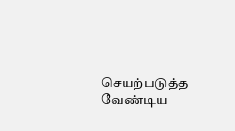செயற்படுத்த வேண்டிய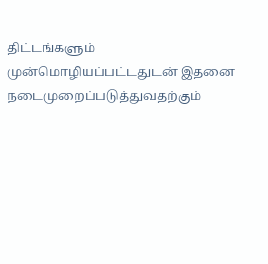திட்டங்களும் முன்மொழியப்பட்டதுடன் இதனை நடைமுறைப்படுத்துவதற்கும்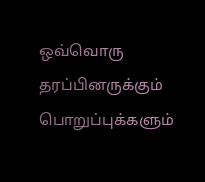ஒவ்வொரு தரப்பினருக்கும் பொறுப்புக்களும்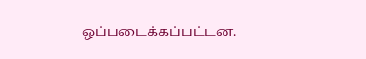ஒப்படைக்கப்பட்டன.